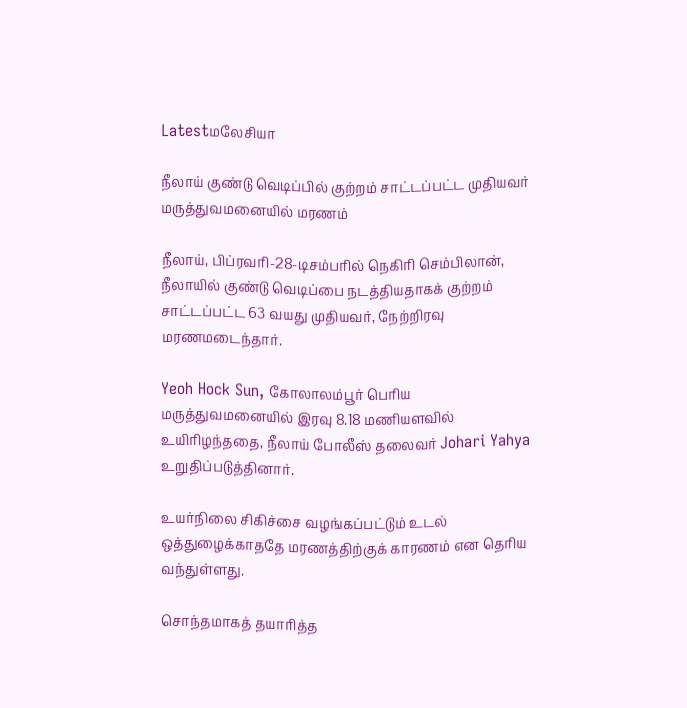Latestமலேசியா

நீலாய் குண்டு வெடிப்பில் குற்றம் சாட்டப்பட்ட முதியவர் மருத்துவமனையில் மரணம்

நீலாய், பிப்ரவரி-28-டிசம்பரில் நெகிரி செம்பிலான், நீலாயில் குண்டு வெடிப்பை நடத்தியதாகக் குற்றம் சாட்டப்பட்ட 63 வயது முதியவர், நேற்றிரவு மரணமடைந்தார்.

Yeoh Hock Sun, கோலாலம்பூர் பெரிய மருத்துவமனையில் இரவு 8.18 மணியளவில் உயிரிழந்ததை, நீலாய் போலீஸ் தலைவர் Johari Yahya உறுதிப்படுத்தினார்.

உயர்நிலை சிகிச்சை வழங்கப்பட்டும் உடல் ஒத்துழைக்காததே மரணத்திற்குக் காரணம் என தெரிய வந்துள்ளது.

சொந்தமாகத் தயாரித்த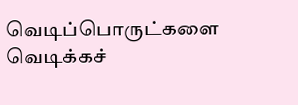வெடிப்பொருட்களை வெடிக்கச்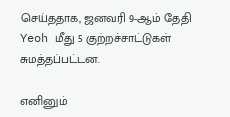செய்ததாக, ஜனவரி 9-ஆம் தேதி Yeoh மீது 5 குற்றச்சாட்டுகள் சுமத்தப்பட்டன.

எனினும்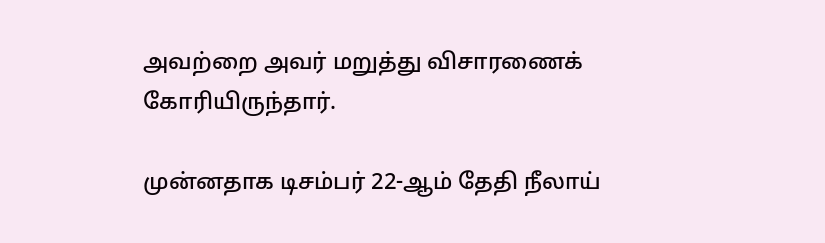அவற்றை அவர் மறுத்து விசாரணைக் கோரியிருந்தார்.

முன்னதாக டிசம்பர் 22-ஆம் தேதி நீலாய்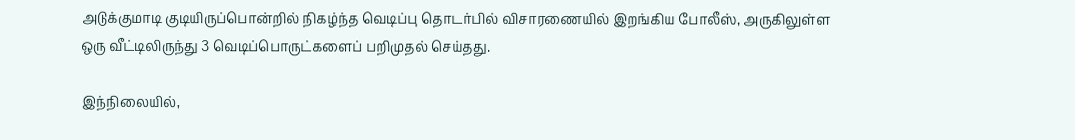அடுக்குமாடி குடியிருப்பொன்றில் நிகழ்ந்த வெடிப்பு தொடர்பில் விசாரணையில் இறங்கிய போலீஸ், அருகிலுள்ள ஒரு வீட்டிலிருந்து 3 வெடிப்பொருட்களைப் பறிமுதல் செய்தது.

இந்நிலையில்,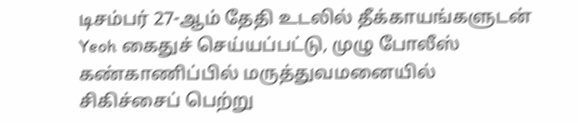டிசம்பர் 27-ஆம் தேதி உடலில் தீக்காயங்களுடன் Yeoh கைதுச் செய்யப்பட்டு, முழு போலீஸ் கண்காணிப்பில் மருத்துவமனையில் சிகிச்சைப் பெற்று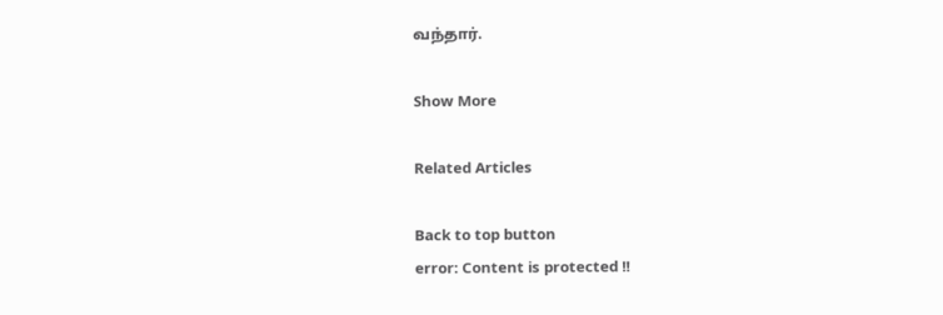வந்தார்.

Show More

Related Articles

Back to top button
error: Content is protected !!